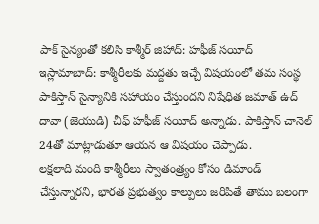పాక్ సైన్యంతో కలిసి కాశ్మీర్ జిహాద్: హఫీజ్ సయీద్
ఇస్లామాబాద్: కాశ్మీరీలకు మద్దతు ఇచ్చే విషయంలో తమ సంస్థ పాకిస్తాన్ సైన్యానికి సహాయం చేస్తుందని నిషేధిత జమాత్ ఉద్ దావా (జెయుడి) చీఫ్ హఫీజ్ సయీద్ అన్నాడు. పాకిస్తాన్ చానెల్ 24తో మాట్లాడుతూ ఆయన ఆ విషయం చెప్పాడు.
లక్షలాది మంది కాశ్మీరీలు స్వాతంత్ర్యం కోసం డిమాండ్ చేస్తున్నారని, భారత ప్రభుత్వం కాల్పులు జరిపితే తాము బలంగా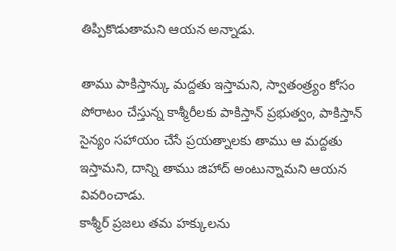తిప్పికొడుతామని ఆయన అన్నాడు.

తాము పాకిస్తాన్కు మద్దతు ఇస్తామని, స్వాతంత్ర్యం కోసం పోరాటం చేస్తున్న కాశ్మీరీలకు పాకిస్తాన్ ప్రభుత్వం, పాకిస్తాన్ సైన్యం సహాయం చేసే ప్రయత్నాలకు తాము ఆ మద్దతు ఇస్తామని, దాన్ని తాము జిహాద్ అంటున్నామని ఆయన వివరించాడు.
కాశ్మీర్ ప్రజలు తమ హక్కులను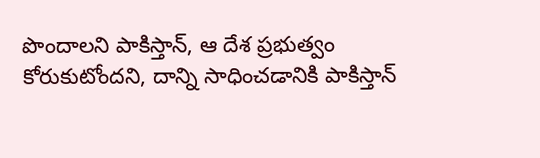పొందాలని పాకిస్తాన్, ఆ దేశ ప్రభుత్వం కోరుకుటోందని, దాన్ని సాధించడానికి పాకిస్తాన్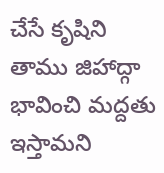చేసే కృషిని తాము జిహాద్గా భావించి మద్దతు ఇస్తామని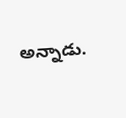అన్నాడు.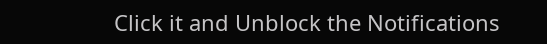Click it and Unblock the Notifications